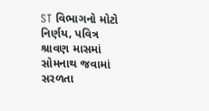ST વિભાગનો મોટો નિર્ણય, પવિત્ર શ્રાવણ માસમાં સોમનાથ જવામાં સરળતા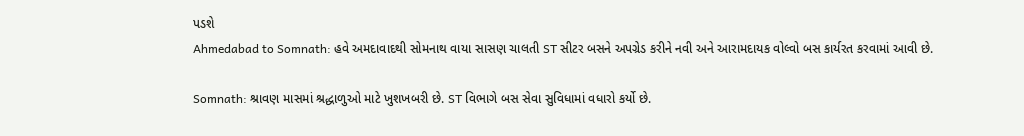પડશે
Ahmedabad to Somnath: હવે અમદાવાદથી સોમનાથ વાયા સાસણ ચાલતી ST સીટર બસને અપગ્રેડ કરીને નવી અને આરામદાયક વોલ્વો બસ કાર્યરત કરવામાં આવી છે.

Somnath: શ્રાવણ માસમાં શ્રદ્ધાળુઓ માટે ખુશખબરી છે. ST વિભાગે બસ સેવા સુવિધામાં વધારો કર્યો છે.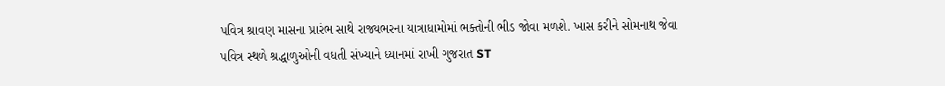પવિત્ર શ્રાવણ માસના પ્રારંભ સાથે રાજ્યભરના યાત્રાધામોમાં ભક્તોની ભીડ જોવા મળશે. ખાસ કરીને સોમનાથ જેવા પવિત્ર સ્થળે શ્રદ્ધાળુઓની વધતી સંખ્યાને ધ્યાનમાં રાખી ગુજરાત ST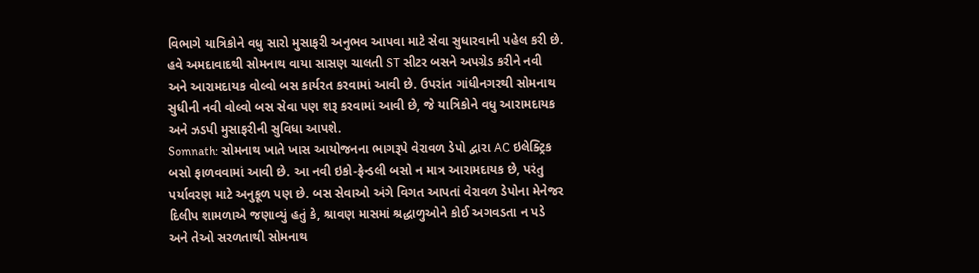વિભાગે યાત્રિકોને વધુ સારો મુસાફરી અનુભવ આપવા માટે સેવા સુધારવાની પહેલ કરી છે.
હવે અમદાવાદથી સોમનાથ વાયા સાસણ ચાલતી ST સીટર બસને અપગ્રેડ કરીને નવી અને આરામદાયક વોલ્વો બસ કાર્યરત કરવામાં આવી છે. ઉપરાંત ગાંધીનગરથી સોમનાથ સુધીની નવી વોલ્વો બસ સેવા પણ શરૂ કરવામાં આવી છે, જે યાત્રિકોને વધુ આરામદાયક અને ઝડપી મુસાફરીની સુવિધા આપશે.
Somnath: સોમનાથ ખાતે ખાસ આયોજનના ભાગરૂપે વેરાવળ ડેપો દ્વારા AC ઇલેક્ટ્રિક બસો ફાળવવામાં આવી છે. આ નવી ઇકો-ફ્રેન્ડલી બસો ન માત્ર આરામદાયક છે, પરંતુ પર્યાવરણ માટે અનુકૂળ પણ છે. બસ સેવાઓ અંગે વિગત આપતાં વેરાવળ ડેપોના મેનેજર દિલીપ શામળાએ જણાવ્યું હતું કે, શ્રાવણ માસમાં શ્રદ્ધાળુઓને કોઈ અગવડતા ન પડે અને તેઓ સરળતાથી સોમનાથ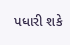પધારી શકે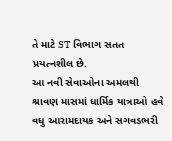તે માટે ST વિભાગ સતત પ્રયત્નશીલ છે.
આ નવી સેવાઓના અમલથી શ્રાવણ માસમાં ધાર્મિક યાત્રાઓ હવે વધુ આરામદાયક અને સગવડભરી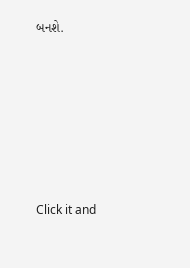બનશે.












Click it and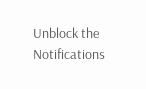Unblock the Notifications